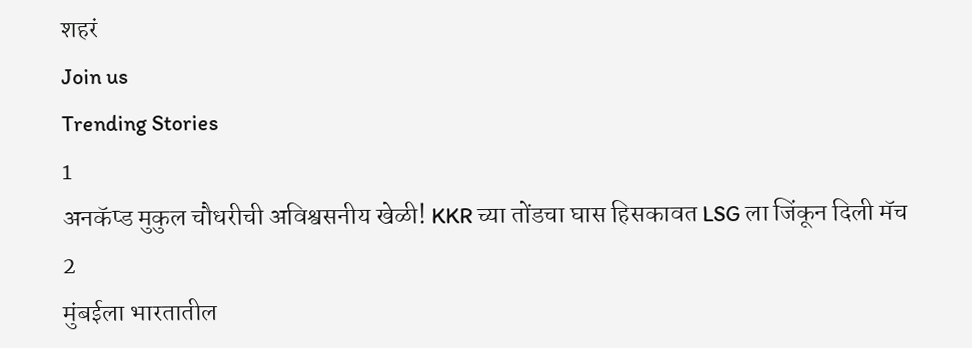शहरं
Join us
Trending Stories
1
अनकॅप्ड मुकुल चौधरीची अविश्वसनीय खेळी! KKR च्या तोंडचा घास हिसकावत LSG ला जिंकून दिली मॅच
2
मुंबईला भारतातील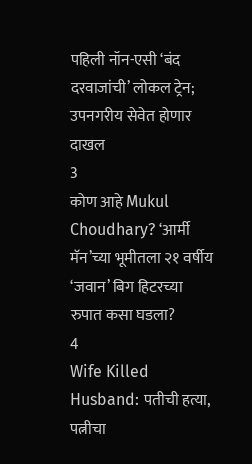पहिली नॉन-एसी ‘बंद दरवाजांची’ लोकल ट्रेन; उपनगरीय सेवेत होणार दाखल
3
कोण आहे Mukul Choudhary? ‘आर्मी मॅन’च्या भूमीतला २१ वर्षीय ‘जवान’ बिग हिटरच्या रुपात कसा घडला?
4
Wife Killed Husband: पतीची हत्या, पत्नीचा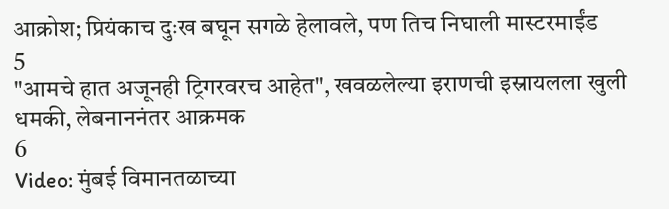आक्रोश; प्रियंकाच दुःख बघून सगळे हेलावले, पण तिच निघाली मास्टरमाईंड
5
"आमचे हात अजूनही ट्रिगरवरच आहेत", खवळलेल्या इराणची इस्रायलला खुली धमकी, लेबनाननंतर आक्रमक
6
Video: मुंबई विमानतळाच्या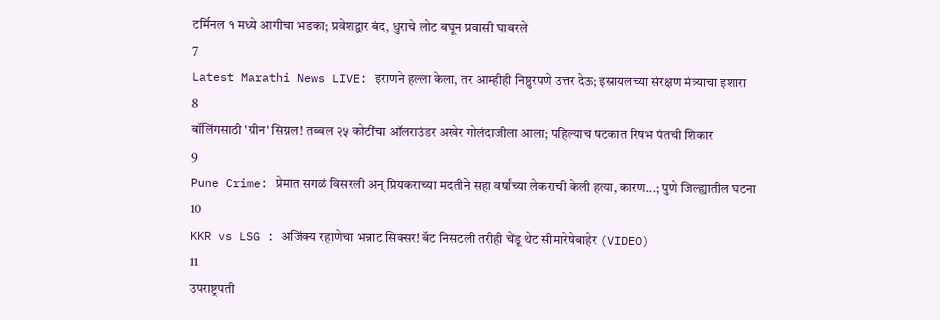टर्मिनल १ मध्ये आगीचा भडका; प्रवेशद्वार बंद, धुराचे लोट बघून प्रवासी घाबरले
7
Latest Marathi News LIVE: इराणने हल्ला केला, तर आम्हीही निष्ठुरपणे उत्तर देऊ; इस्रायलच्या संरक्षण मंत्र्याचा इशारा
8
बॉलिंगसाठी 'ग्रीन' सिग्नल! तब्बल २५ कोटींचा ऑलराउंडर अखेर गोलंदाजीला आला; पहिल्याच षटकात रिषभ पंतची शिकार
9
Pune Crime: प्रेमात सगळं विसरली अन् प्रियकराच्या मदतीने सहा वर्षांच्या लेकराची केली हत्या, कारण...; पुणे जिल्ह्यातील घटना
10
KKR vs LSG : अजिंक्य रहाणेचा भन्नाट सिक्सर! बॅट निसटली तरीही चेंडू थेट सीमारेषेबाहेर (VIDEO)
11
उपराष्ट्रपती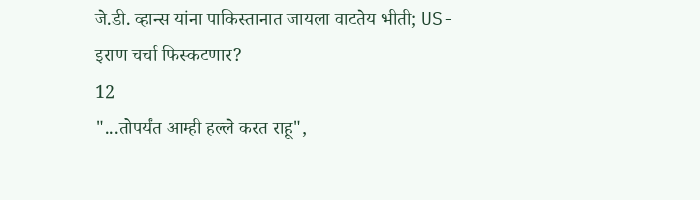जे.डी. व्हान्स यांना पाकिस्तानात जायला वाटतेय भीती; US-इराण चर्चा फिस्कटणार?
12
"...तोपर्यंत आम्ही हल्ले करत राहू",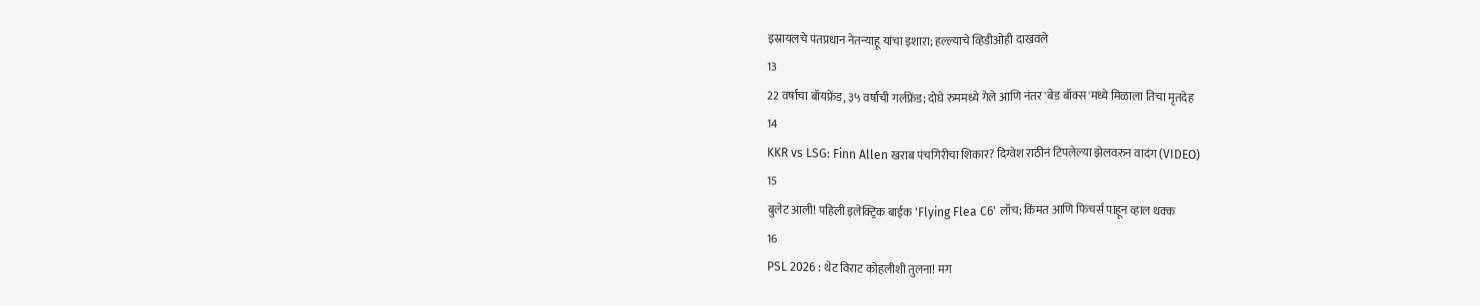इस्रायलचे पंतप्रधान नेतन्याहू यांचा इशारा; हल्ल्याचे व्हिडीओही दाखवले
13
22 वर्षाचा बॉयफ्रेंड, ३५ वर्षाची गर्लफ्रेंड; दोघे रुममध्ये गेले आणि नंतर 'बेड बॉक्स'मध्ये मिळाला तिचा मृतदेह
14
KKR vs LSG: Finn Allen खराब पंचगिरीचा शिकार? दिग्वेश राठीनं टिपलेल्या झेलवरुन वादंग (VIDEO)
15
बुलेट आली! पहिली इलेक्ट्रिक बाईक 'Flying Flea C6' लाँच; किंमत आणि फिचर्स पाहून व्हाल थक्क
16
PSL 2026 : थेट विराट कोहलीशी तुलना! मग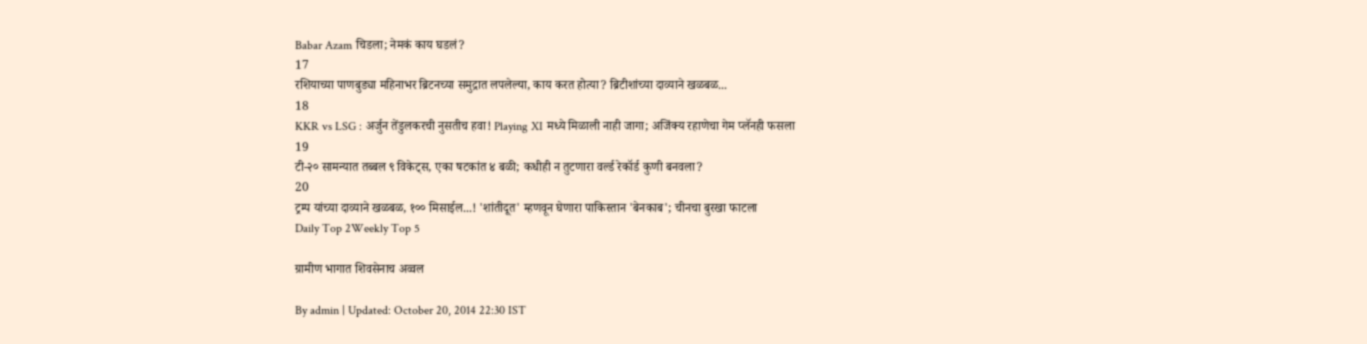Babar Azam चिडला; नेमकं काय घडलं?
17
रशियाच्या पाणबुड्या महिनाभर ब्रिटनच्या समुद्रात लपलेल्या, काय करत होत्या? ब्रिटीशांच्या दाव्याने खळबळ...
18
KKR vs LSG : अर्जुन तेंडुलकरची नुसतीच हवा! Playing XI मध्ये मिळाली नाही जागा; अजिंक्य रहाणेचा गेम प्लॅनही फसला
19
टी-२० सामन्यात तब्बल ९ विकेट्स, एका षटकांत ४ बळी; कधीही न तुटणारा वर्ल्ड रेकॉर्ड कुणी बनवला?
20
ट्रम्प यांच्या दाव्याने खळबळ, १०० मिसाईल...! 'शांतीदूत' म्हणवून घेणारा पाकिस्तान 'बेनकाब'; चीनचा बुरखा फाटला
Daily Top 2Weekly Top 5

ग्रामीण भागात शिवसेनाच अव्वल

By admin | Updated: October 20, 2014 22:30 IST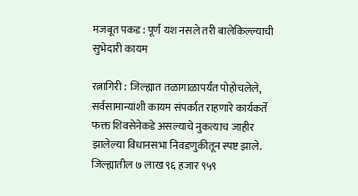मजबूत पकड : पूर्ण यश नसले तरी बालेकिल्ल्याची सुभेदारी कायम

रत्नागिरी : जिल्ह्यात तळागाळापर्यंत पोहोचलेले, सर्वसामान्यांशी कायम संपर्कात राहणारे कार्यकर्ते फक्त शिवसेनेकडे असल्याचे नुकत्याच जाहीर झालेल्या विधानसभा निवडणुकीतून स्पष्ट झाले. जिल्ह्यातील ७ लाख ९६ हजार ९५९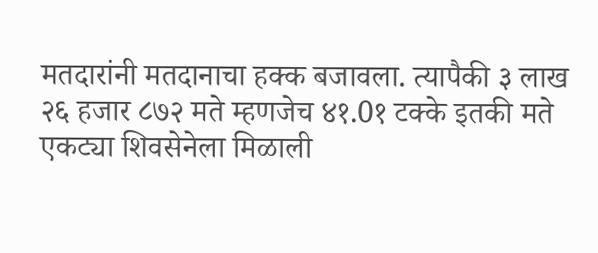मतदारांनी मतदानाचा हक्क बजावला. त्यापैकी ३ लाख २६ हजार ८७२ मते म्हणजेच ४१.0१ टक्के इतकी मते एकट्या शिवसेनेला मिळाली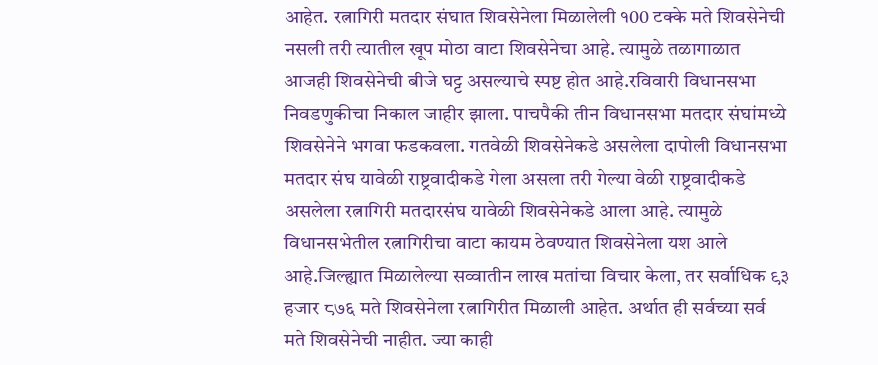आहेत. रत्नागिरी मतदार संघात शिवसेनेला मिळालेली १00 टक्के मते शिवसेनेची नसली तरी त्यातील खूप मोठा वाटा शिवसेनेचा आहे. त्यामुळे तळागाळात आजही शिवसेनेची बीजे घट्ट असल्याचे स्पष्ट होत आहे.रविवारी विधानसभा निवडणुकीचा निकाल जाहीर झाला. पाचपैकी तीन विधानसभा मतदार संघांमध्ये शिवसेनेने भगवा फडकवला. गतवेळी शिवसेनेकडे असलेला दापोली विधानसभा मतदार संघ यावेळी राष्ट्रवादीकडे गेला असला तरी गेल्या वेळी राष्ट्रवादीकडे असलेला रत्नागिरी मतदारसंघ यावेळी शिवसेनेकडे आला आहे. त्यामुळे विधानसभेतील रत्नागिरीचा वाटा कायम ठेवण्यात शिवसेनेला यश आले आहे.जिल्ह्यात मिळालेल्या सव्वातीन लाख मतांचा विचार केला, तर सर्वाधिक ९३ हजार ८७६ मते शिवसेनेला रत्नागिरीत मिळाली आहेत. अर्थात ही सर्वच्या सर्व मते शिवसेनेची नाहीत. ज्या काही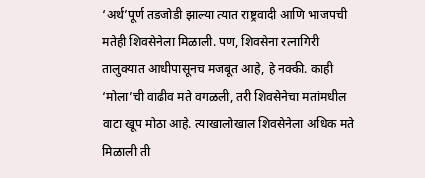‘अर्थ’पूर्ण तडजोडी झाल्या त्यात राष्ट्रवादी आणि भाजपची मतेही शिवसेनेला मिळाली. पण, शिवसेना रत्नागिरी तालुक्यात आधीपासूनच मजबूत आहे, हे नक्की. काही ‘मोला’ची वाढीव मते वगळली, तरी शिवसेनेचा मतांमधील वाटा खूप मोठा आहे. त्याखालोखाल शिवसेनेला अधिक मते मिळाली ती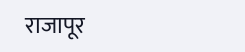राजापूर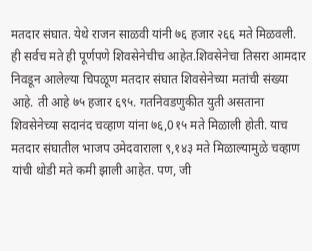मतदार संघात. येथे राजन साळवी यांनी ७६ हजार २६६ मते मिळवली. ही सर्वच मते ही पूर्णपणे शिवसेनेचीच आहेत.शिवसेनेचा तिसरा आमदार निवडून आलेल्या चिपळूण मतदार संघात शिवसेनेच्या मतांची संख्या आहे. ती आहे ७५ हजार ६९५. गतनिवडणुकीत युती असताना शिवसेनेच्या सदानंद चव्हाण यांना ७६,0१५ मते मिळाली होती. याच मतदार संघातील भाजप उमेदवाराला ९,१४३ मते मिळाल्यामुळे चव्हाण यांची थोडी मते कमी झाली आहेत. पण, जी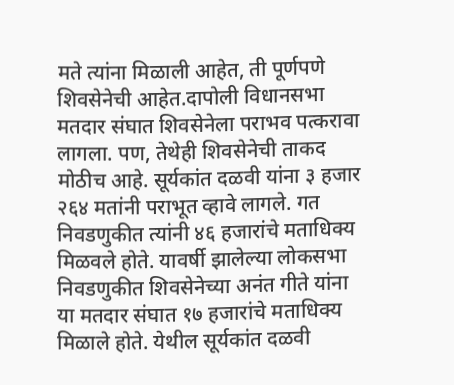मते त्यांना मिळाली आहेत, ती पूर्णपणे शिवसेनेची आहेत.दापोली विधानसभा मतदार संघात शिवसेनेला पराभव पत्करावा लागला. पण, तेथेही शिवसेनेची ताकद मोठीच आहे. सूर्यकांत दळवी यांना ३ हजार २६४ मतांनी पराभूत व्हावे लागले. गत निवडणुकीत त्यांनी ४६ हजारांचे मताधिक्य मिळवले होते. यावर्षी झालेल्या लोकसभा निवडणुकीत शिवसेनेच्या अनंत गीते यांना या मतदार संघात १७ हजारांचे मताधिक्य मिळाले होते. येथील सूर्यकांत दळवी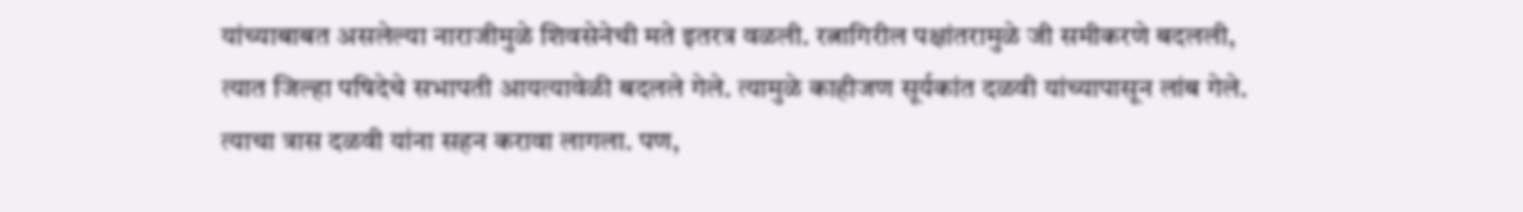यांच्याबाबत असलेल्या नाराजीमुळे शिवसेनेची मते इतरत्र वळली. रत्नागिरील पक्षांतरामुळे जी समीकरणे बदलली, त्यात जिल्हा पषिदेचे सभापती आयत्यावेळी बदलले गेले. त्यामुळे काहीजण सूर्यकांत दळवी यांच्यापासून लांब गेले. त्याचा त्रास दळवी यांना सहन करावा लागला. पण,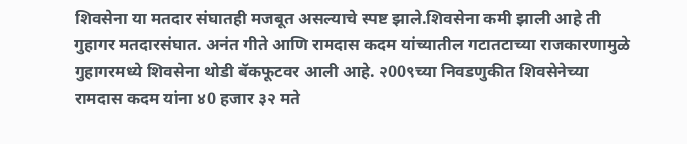शिवसेना या मतदार संघातही मजबूत असल्याचे स्पष्ट झाले.शिवसेना कमी झाली आहे ती गुहागर मतदारसंघात. अनंत गीते आणि रामदास कदम यांच्यातील गटातटाच्या राजकारणामुळे गुहागरमध्ये शिवसेना थोडी बॅकफूटवर आली आहे. २00९च्या निवडणुकीत शिवसेनेच्या रामदास कदम यांना ४0 हजार ३२ मते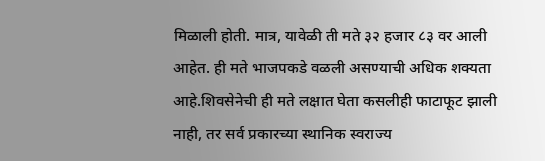मिळाली होती. मात्र, यावेळी ती मते ३२ हजार ८३ वर आली आहेत. ही मते भाजपकडे वळली असण्याची अधिक शक्यता आहे.शिवसेनेची ही मते लक्षात घेता कसलीही फाटाफूट झाली नाही, तर सर्व प्रकारच्या स्थानिक स्वराज्य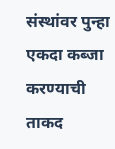संस्थांवर पुन्हा एकदा कब्जा करण्याची ताकद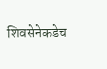शिवसेनेकडेच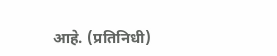आहे. (प्रतिनिधी)